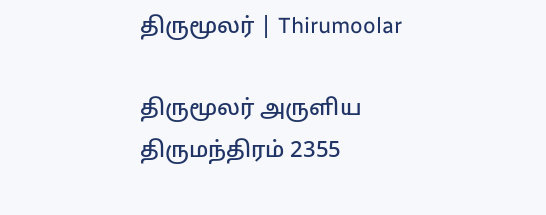திருமூலர் | Thirumoolar

திருமூலர் அருளிய
திருமந்திரம் 2355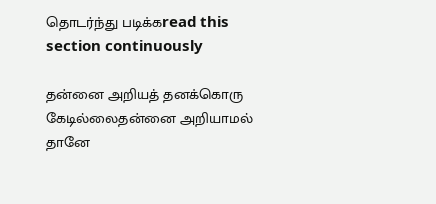தொடர்ந்து படிக்கread this section continuously

தன்னை அறியத் தனக்கொரு கேடில்லைதன்னை அறியாமல் தானே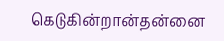கெடுகின்றான்தன்னை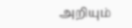அறியும்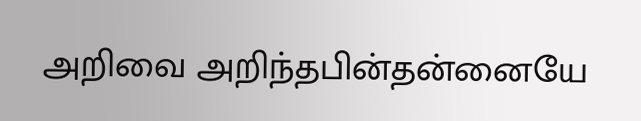அறிவை அறிந்தபின்தன்னையே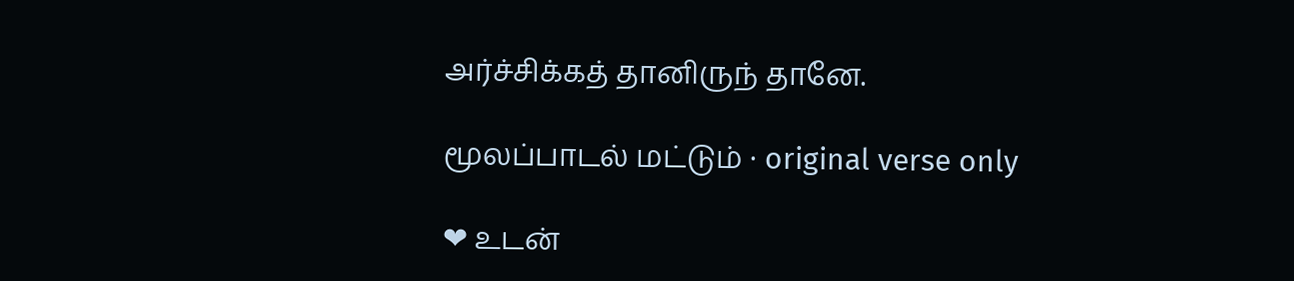அர்ச்சிக்கத் தானிருந் தானே.

மூலப்பாடல் மட்டும் · original verse only

❤ உடன்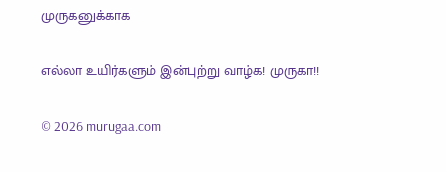முருகனுக்காக

எல்லா உயிர்களும் இன்புற்று வாழ்க! முருகா!!

© 2026 murugaa.com